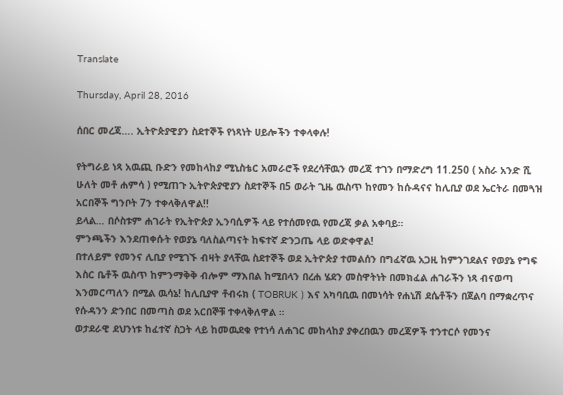Translate

Thursday, April 28, 2016

ሰበር መረጃ…. ኢትዮጵያዊያን ስደተኞች የነጻነት ሀይሎችን ተቀላቀሉ!

የትግራይ ነጻ አዉጪ ቡድን የመከላከያ ሚኒስቴር አመራሮች የደረሳቸዉን መረጃ ተገን በማድረግ 11.250 ( አስራ አንድ ሺ ሁለት መቶ ሐምሳ ) የሚጠጉ ኢትዮጵያዊያን ስደተኞች በ5 ወራት ጊዜ ዉስጥ ከየመን ከሱዳናና ከሊቢያ ወደ ኤርትራ በመጓዝ አርበኞች ግንቦት 7ን ተቀላቅለዋል!!
ይላል… በሶስቱም ሐገራት የኢትዮጵያ ኢንባሲዎች ላይ የተሰመየዉ የመረጃ ቃል አቀባይ።
ምንጫችን እንደጠቀሱት የወያኔ ባለስልጣናት ከፍተኛ ድንጋጤ ላይ ወድቀዋል!
በተለይም የመንና ሊቢያ የሚገኙ ብዛት ያላቸዉ ስደተኞች ወደ ኢትዮጵያ ተመልሰን በግፈኛዉ አጋዚ ከምንገደልና የወያኔ የግፍ እስር ቤቶች ዉስጥ ከምንማቅቅ ብሎም ማእበል ከሚበላን በረሐ ሄደን መስዋትነት በመክፈል ሐገራችን ነጻ ብናወጣ እንመርጣለን በሚል ዉሳኔ! ከሊቢያዋ ቶብሩክ ( TOBRUK ) እና አካባቢዉ በመነሳት የሐኒሽ ደሴቶችን በጀልባ በማቋረጥና የሱዳንን ድንበር በመጣስ ወደ አርበኞቹ ተቀላቅለዋል ።
ወታደራዊ ደህንነቱ ከፈተኛ ስጋት ላይ ከመዉደቁ የተነሳ ለሐገር መከላከያ ያቀረበዉን መረጃዎች ተንተርሶ የመንና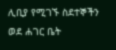ሊቢያ የሚገኙ ስደተኞችን ወደ ሐገር ቤት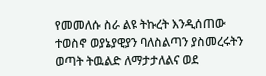የመመለሱ ስራ ልዩ ትኩረት እንዲሰጠው ተወስኖ ወያኔያዊያን ባለስልጣን ያስመረሩትን ወጣት ትዉልድ ለማታታለልና ወደ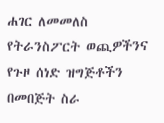ሐገር ለመመለስ የትራንስፖርት ወጪዎችንና የጉዞ ሰነድ ዝግጅቶችን በመበጅት ስራ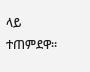ላይ ተጠምደዋ።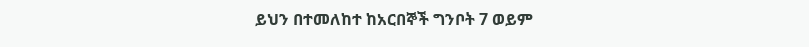ይህን በተመለከተ ከአርበኞች ግንቦት 7 ወይም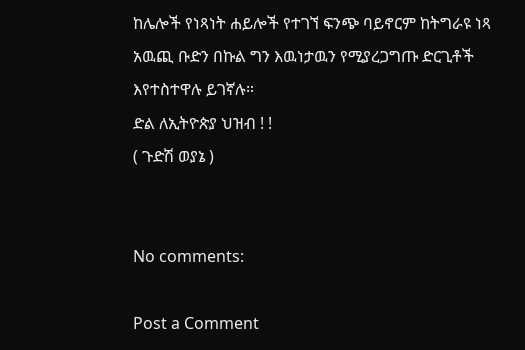ከሌሎች የነጻነት ሐይሎች የተገኘ ፍንጭ ባይኖርም ከትግራዩ ነጻ አዉጪ ቡድን በኩል ግን እዉነታዉን የሚያረጋግጡ ድርጊቶች እየተስተዋሉ ይገኛሉ።
ድል ለኢትዮጵያ ህዝብ ! !
( ጉድሽ ወያኔ )


No comments:

Post a Comment